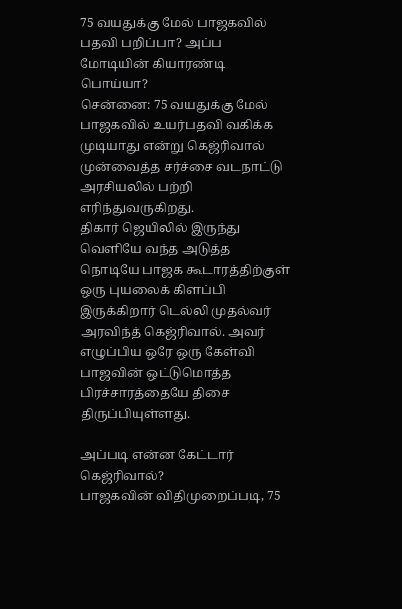75 வயதுக்கு மேல் பாஜகவில் பதவி பறிப்பா? அப்ப மோடியின் கியாரண்டி பொய்யா?
சென்னை: 75 வயதுக்கு மேல் பாஜகவில் உயர்பதவி வகிக்க முடியாது என்று கெஜ்ரிவால் முன்வைத்த சர்ச்சை வடநாட்டு அரசியலில் பற்றி எரிந்துவருகிறது.
திகார் ஜெயிலில் இருந்து வெளியே வந்த அடுத்த நொடியே பாஜக கூடாரத்திற்குள் ஒரு புயலைக் கிளப்பி இருக்கிறார் டெல்லி முதல்வர் அரவிந்த் கெஜ்ரிவால். அவர் எழுப்பிய ஒரே ஒரு கேள்வி பாஜவின் ஒட்டுமொத்த பிரச்சாரத்தையே திசை திருப்பியுள்ளது.

அப்படி என்ன கேட்டார் கெஜ்ரிவால்?
பாஜகவின் விதிமுறைப்படி, 75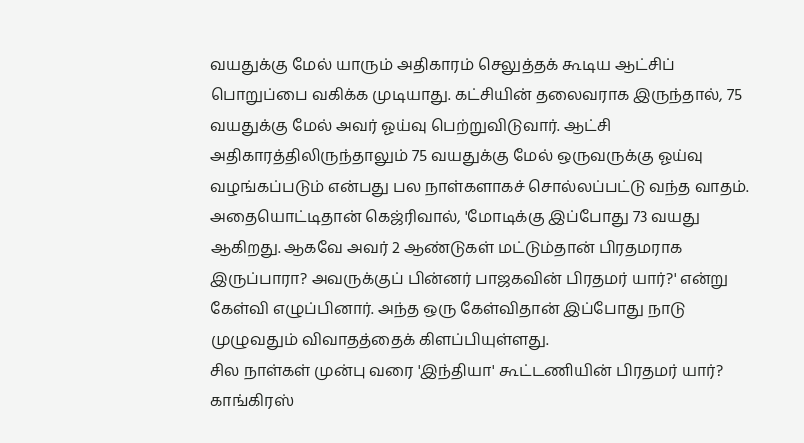வயதுக்கு மேல் யாரும் அதிகாரம் செலுத்தக் கூடிய ஆட்சிப் பொறுப்பை வகிக்க முடியாது. கட்சியின் தலைவராக இருந்தால், 75 வயதுக்கு மேல் அவர் ஓய்வு பெற்றுவிடுவார். ஆட்சி அதிகாரத்திலிருந்தாலும் 75 வயதுக்கு மேல் ஒருவருக்கு ஓய்வு வழங்கப்படும் என்பது பல நாள்களாகச் சொல்லப்பட்டு வந்த வாதம்.
அதையொட்டிதான் கெஜ்ரிவால், 'மோடிக்கு இப்போது 73 வயது ஆகிறது. ஆகவே அவர் 2 ஆண்டுகள் மட்டும்தான் பிரதமராக இருப்பாரா? அவருக்குப் பின்னர் பாஜகவின் பிரதமர் யார்?' என்று கேள்வி எழுப்பினார். அந்த ஒரு கேள்விதான் இப்போது நாடு முழுவதும் விவாதத்தைக் கிளப்பியுள்ளது.
சில நாள்கள் முன்பு வரை 'இந்தியா' கூட்டணியின் பிரதமர் யார்? காங்கிரஸ்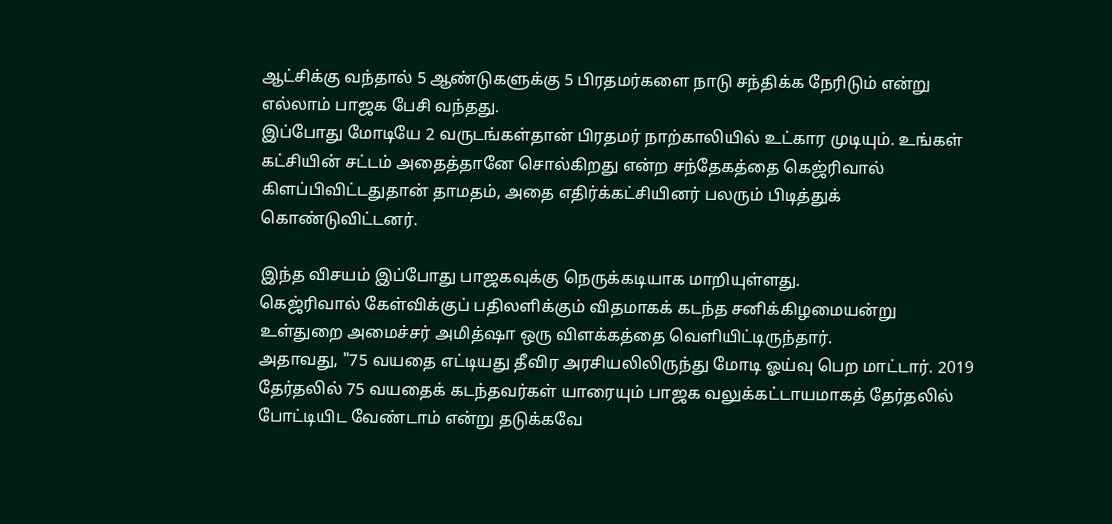ஆட்சிக்கு வந்தால் 5 ஆண்டுகளுக்கு 5 பிரதமர்களை நாடு சந்திக்க நேரிடும் என்று எல்லாம் பாஜக பேசி வந்தது.
இப்போது மோடியே 2 வருடங்கள்தான் பிரதமர் நாற்காலியில் உட்கார முடியும். உங்கள் கட்சியின் சட்டம் அதைத்தானே சொல்கிறது என்ற சந்தேகத்தை கெஜ்ரிவால் கிளப்பிவிட்டதுதான் தாமதம், அதை எதிர்க்கட்சியினர் பலரும் பிடித்துக் கொண்டுவிட்டனர்.

இந்த விசயம் இப்போது பாஜகவுக்கு நெருக்கடியாக மாறியுள்ளது.
கெஜ்ரிவால் கேள்விக்குப் பதிலளிக்கும் விதமாகக் கடந்த சனிக்கிழமையன்று உள்துறை அமைச்சர் அமித்ஷா ஒரு விளக்கத்தை வெளியிட்டிருந்தார்.
அதாவது, "75 வயதை எட்டியது தீவிர அரசியலிலிருந்து மோடி ஓய்வு பெற மாட்டார். 2019 தேர்தலில் 75 வயதைக் கடந்தவர்கள் யாரையும் பாஜக வலுக்கட்டாயமாகத் தேர்தலில் போட்டியிட வேண்டாம் என்று தடுக்கவே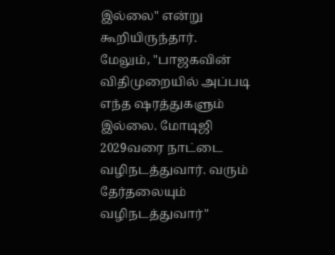இல்லை" என்று கூறியிருந்தார்.
மேலும், "பாஜகவின் விதிமுறையில் அப்படி எந்த ஷரத்துகளும் இல்லை. மோடிஜி 2029வரை நாட்டை வழிநடத்துவார். வரும் தேர்தலையும் வழிநடத்துவார்"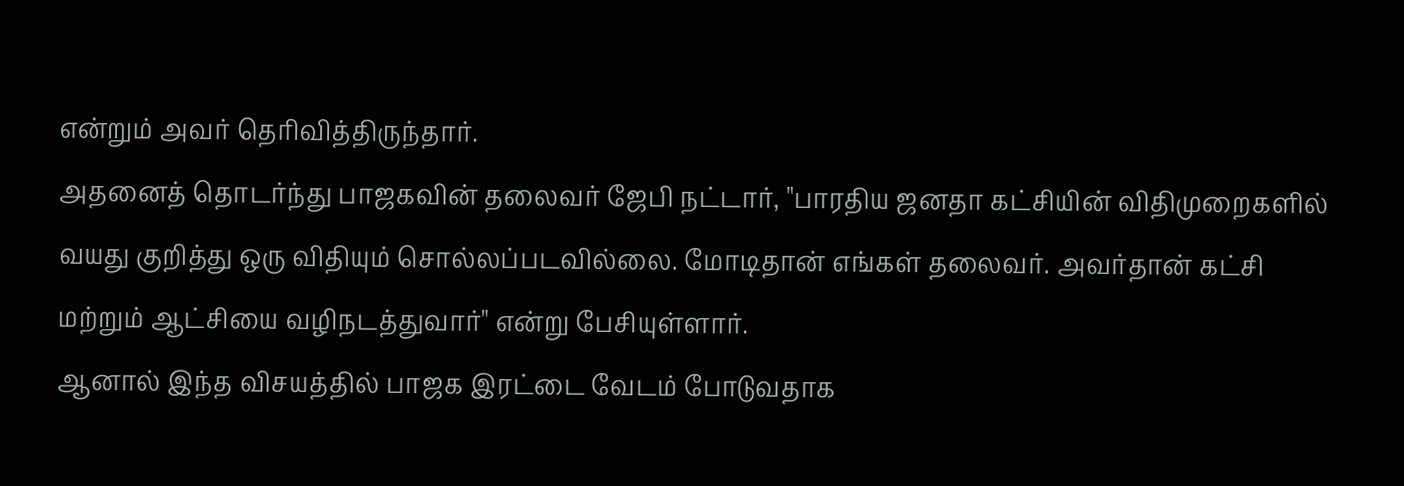என்றும் அவர் தெரிவித்திருந்தார்.
அதனைத் தொடர்ந்து பாஜகவின் தலைவர் ஜேபி நட்டார், "பாரதிய ஜனதா கட்சியின் விதிமுறைகளில் வயது குறித்து ஒரு விதியும் சொல்லப்படவில்லை. மோடிதான் எங்கள் தலைவர். அவர்தான் கட்சி மற்றும் ஆட்சியை வழிநடத்துவார்" என்று பேசியுள்ளார்.
ஆனால் இந்த விசயத்தில் பாஜக இரட்டை வேடம் போடுவதாக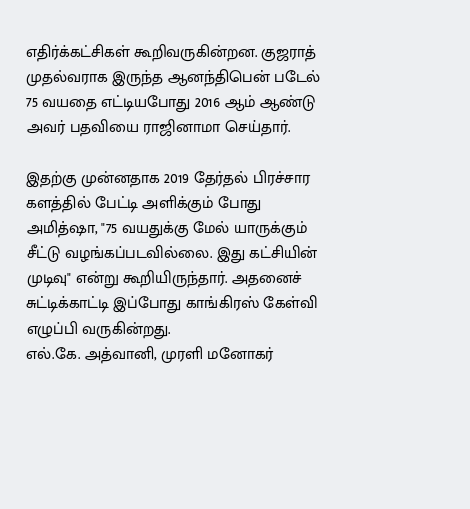எதிர்க்கட்சிகள் கூறிவருகின்றன. குஜராத் முதல்வராக இருந்த ஆனந்திபென் படேல் 75 வயதை எட்டியபோது 2016 ஆம் ஆண்டு அவர் பதவியை ராஜினாமா செய்தார்.

இதற்கு முன்னதாக 2019 தேர்தல் பிரச்சார களத்தில் பேட்டி அளிக்கும் போது அமித்ஷா, "75 வயதுக்கு மேல் யாருக்கும் சீட்டு வழங்கப்படவில்லை. இது கட்சியின் முடிவு" என்று கூறியிருந்தார். அதனைச் சுட்டிக்காட்டி இப்போது காங்கிரஸ் கேள்வி எழுப்பி வருகின்றது.
எல்.கே. அத்வானி, முரளி மனோகர்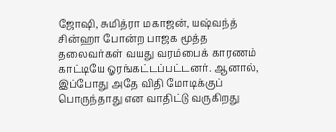ஜோஷி, சுமித்ரா மகாஜன், யஷ்வந்த் சின்ஹா போன்ற பாஜக மூத்த தலைவர்கள் வயது வரம்பைக் காரணம் காட்டியே ஓரங்கட்டப்பட்டனர். ஆனால், இப்போது அதே விதி மோடிக்குப் பொருந்தாது என வாதிட்டு வருகிறது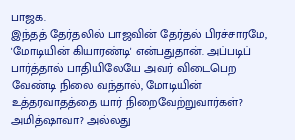பாஜக.
இந்தத் தேர்தலில் பாஜவின் தேர்தல் பிரச்சாரமே, 'மோடியின் கியாரண்டி' என்பதுதான். அப்படிப் பார்த்தால் பாதியிலேயே அவர் விடைபெற வேண்டி நிலை வந்தால், மோடியின் உத்தரவாதத்தை யார் நிறைவேற்றுவார்கள்? அமித்ஷாவா? அல்லது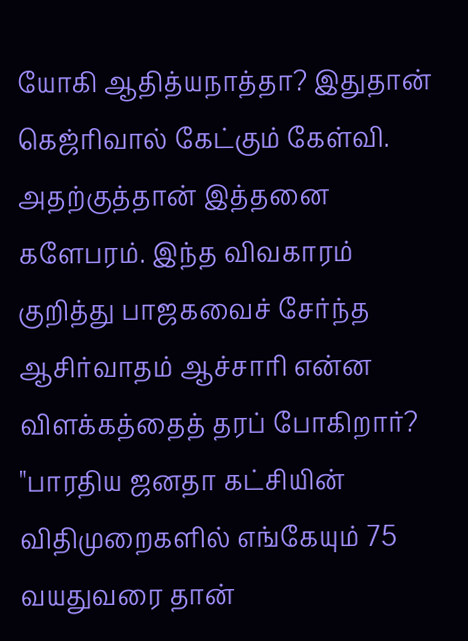யோகி ஆதித்யநாத்தா? இதுதான் கெஜ்ரிவால் கேட்கும் கேள்வி.
அதற்குத்தான் இத்தனை களேபரம். இந்த விவகாரம் குறித்து பாஜகவைச் சேர்ந்த ஆசிர்வாதம் ஆச்சாரி என்ன விளக்கத்தைத் தரப் போகிறார்?
"பாரதிய ஜனதா கட்சியின் விதிமுறைகளில் எங்கேயும் 75 வயதுவரை தான்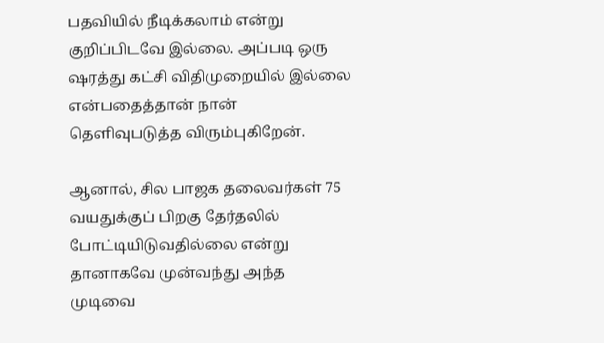பதவியில் நீடிக்கலாம் என்று குறிப்பிடவே இல்லை. அப்படி ஒரு ஷரத்து கட்சி விதிமுறையில் இல்லை என்பதைத்தான் நான் தெளிவுபடுத்த விரும்புகிறேன்.

ஆனால், சில பாஜக தலைவர்கள் 75 வயதுக்குப் பிறகு தேர்தலில் போட்டியிடுவதில்லை என்று தானாகவே முன்வந்து அந்த முடிவை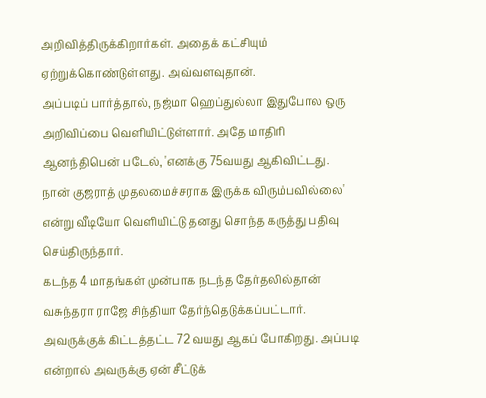அறிவித்திருக்கிறார்கள். அதைக் கட்சியும் ஏற்றுக்கொண்டுள்ளது. அவ்வளவுதான்.
அப்படிப் பார்த்தால், நஜ்மா ஹெப்துல்லா இதுபோல ஒரு அறிவிப்பை வெளியிட்டுள்ளார். அதே மாதிரி ஆனந்திபென் படேல், 'எனக்கு 75வயது ஆகிவிட்டது. நான் குஜராத் முதலமைச்சராக இருக்க விரும்பவில்லை' என்று வீடியோ வெளியிட்டு தனது சொந்த கருத்து பதிவு செய்திருந்தார்.
கடந்த 4 மாதங்கள் முன்பாக நடந்த தேர்தலில்தான் வசுந்தரா ராஜே சிந்தியா தேர்ந்தெடுக்கப்பட்டார். அவருக்குக் கிட்டத்தட்ட 72 வயது ஆகப் போகிறது. அப்படி என்றால் அவருக்கு ஏன் சீட்டுக்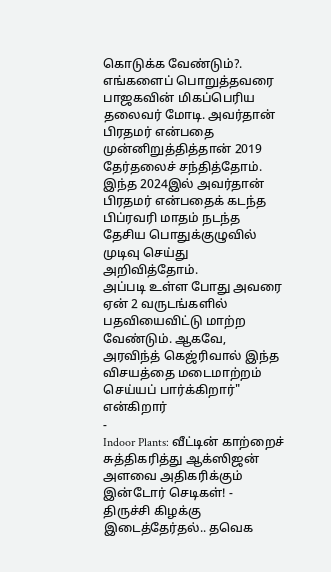கொடுக்க வேண்டும்?.
எங்களைப் பொறுத்தவரை பாஜகவின் மிகப்பெரிய தலைவர் மோடி. அவர்தான் பிரதமர் என்பதை முன்னிறுத்தித்தான் 2019 தேர்தலைச் சந்தித்தோம். இந்த 2024இல் அவர்தான் பிரதமர் என்பதைக் கடந்த பிப்ரவரி மாதம் நடந்த தேசிய பொதுக்குழுவில் முடிவு செய்து அறிவித்தோம்.
அப்படி உள்ள போது அவரை ஏன் 2 வருடங்களில் பதவியைவிட்டு மாற்ற வேண்டும். ஆகவே, அரவிந்த் கெஜ்ரிவால் இந்த விசயத்தை மடைமாற்றம் செய்யப் பார்க்கிறார்" என்கிறார்
-
Indoor Plants: வீட்டின் காற்றைச் சுத்திகரித்து ஆக்ஸிஜன் அளவை அதிகரிக்கும் இன்டோர் செடிகள்! -
திருச்சி கிழக்கு இடைத்தேர்தல்.. தவெக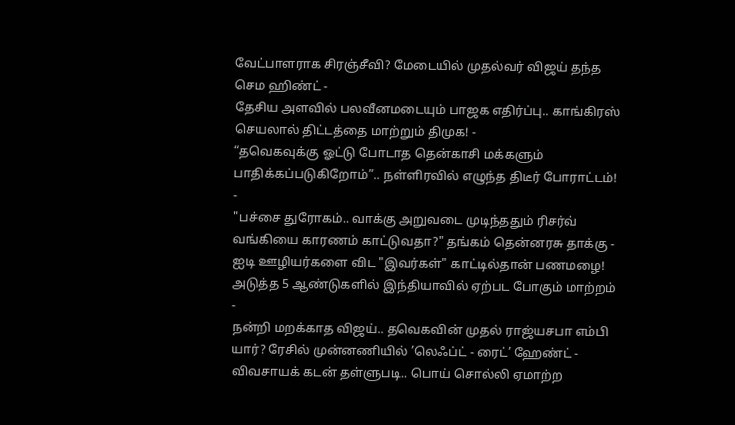வேட்பாளராக சிரஞ்சீவி? மேடையில் முதல்வர் விஜய் தந்த செம ஹிண்ட் -
தேசிய அளவில் பலவீனமடையும் பாஜக எதிர்ப்பு.. காங்கிரஸ் செயலால் திட்டத்தை மாற்றும் திமுக! -
“தவெகவுக்கு ஓட்டு போடாத தென்காசி மக்களும் பாதிக்கப்படுகிறோம்”.. நள்ளிரவில் எழுந்த திடீர் போராட்டம்! -
"பச்சை துரோகம்.. வாக்கு அறுவடை முடிந்ததும் ரிசர்வ் வங்கியை காரணம் காட்டுவதா?" தங்கம் தென்னரசு தாக்கு -
ஐடி ஊழியர்களை விட "இவர்கள்" காட்டில்தான் பணமழை! அடுத்த 5 ஆண்டுகளில் இந்தியாவில் ஏற்பட போகும் மாற்றம் -
நன்றி மறக்காத விஜய்.. தவெகவின் முதல் ராஜ்யசபா எம்பி யார்? ரேசில் முன்னணியில் ’லெஃப்ட் - ரைட்’ ஹேண்ட் -
விவசாயக் கடன் தள்ளுபடி.. பொய் சொல்லி ஏமாற்ற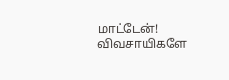மாட்டேன்! விவசாயிகளே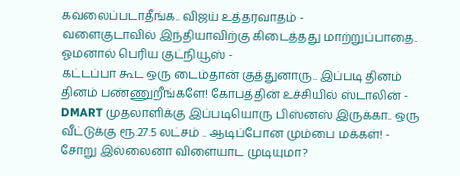கவலைப்படாதீங்க.. விஜய் உத்தரவாதம் -
வளைகுடாவில் இந்தியாவிற்கு கிடைத்தது மாற்றுப்பாதை.. ஓமனால் பெரிய குட்நியூஸ் -
கட்டப்பா கூட ஒரு டைம்தான் குத்துனாரு.. இப்படி தினம் தினம் பண்ணுறீங்களே! கோபத்தின் உச்சியில் ஸ்டாலின் -
DMART முதலாளிக்கு இப்படியொரு பிஸ்னஸ் இருக்கா.. ஒரு வீட்டுக்கு ரூ.27.5 லட்சம் .. ஆடிப்போன மும்பை மக்கள்! -
சோறு இல்லைனா விளையாட முடியுமா?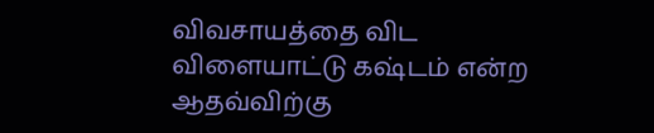விவசாயத்தை விட விளையாட்டு கஷ்டம் என்ற ஆதவ்விற்கு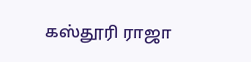கஸ்தூரி ராஜா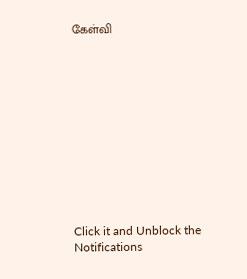கேள்வி












Click it and Unblock the Notifications